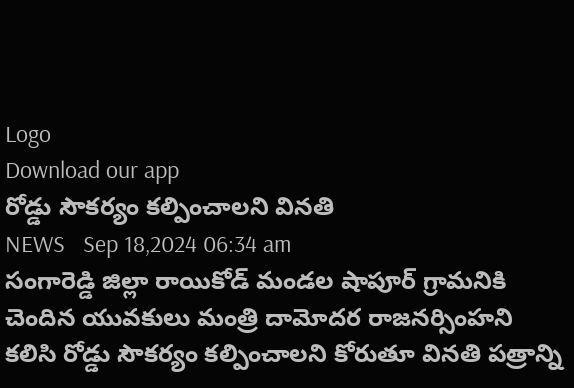Logo
Download our app
రోడ్డు సౌకర్యం కల్పించాలని వినతి
NEWS   Sep 18,2024 06:34 am
సంగారెడ్డి జిల్లా రాయికోడ్ మండల షాపూర్ గ్రామనికి చెందిన యువకులు మంత్రి దామోదర రాజనర్సింహని కలిసి రోడ్డు సౌకర్యం కల్పించాలని కోరుతూ వినతి పత్రాన్ని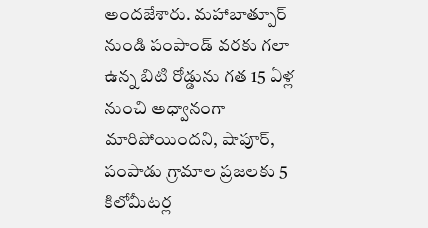అందజేశారు. మహాబాత్పూర్ నుండి పంపాండ్ వరకు గలా ఉన్న బిటి రోడ్డును గత 15 ఏళ్ల నుంచి అధ్వానంగా మారిపోయింద‌ని, షాపూర్, పంపాడు గ్రామాల ప్రజలకు 5 కిలోమీటర్ల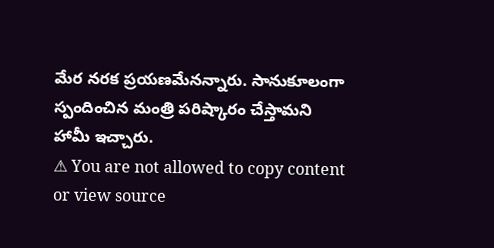మేర నరక ప్రయణమేన‌న్నారు. సానుకూలంగా స్పందించిన మంత్రి ప‌రిష్కారం చేస్తామ‌ని హామీ ఇచ్చారు.
⚠ You are not allowed to copy content or view source